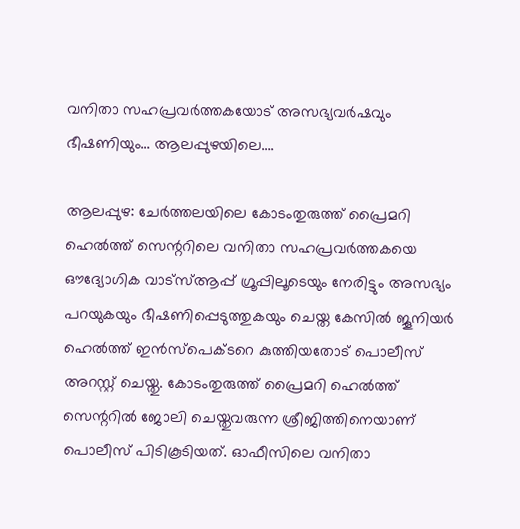വനിതാ സഹപ്രവർത്തകയോട് അസഭ്യവർഷവും ഭീഷണിയും… ആലപ്പുഴയിലെ….

ആലപ്പുഴ: ചേർത്തലയിലെ കോടംതുരുത്ത് പ്രൈമറി ഹെൽത്ത് സെന്ററിലെ വനിതാ സഹപ്രവർത്തകയെ ഔദ്യോഗിക വാട്സ്ആപ്പ് ഗ്രൂപ്പിലൂടെയും നേരിട്ടും അസഭ്യം പറയുകയും ഭീഷണിപ്പെടുത്തുകയും ചെയ്ത കേസിൽ ജൂനിയർ ഹെൽത്ത് ഇൻസ്പെക്ടറെ കുത്തിയതോട് പൊലീസ് അറസ്റ്റ് ചെയ്തു. കോടംതുരുത്ത് പ്രൈമറി ഹെൽത്ത് സെന്ററിൽ ജോലി ചെയ്തുവരുന്ന ശ്രീജിത്തിനെയാണ് പൊലീസ് പിടികൂടിയത്. ഓഫീസിലെ വനിതാ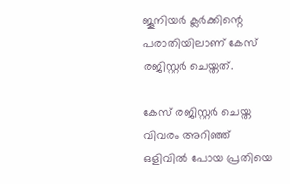ജൂനിയർ ക്ലർക്കിന്റെ പരാതിയിലാണ് കേസ് രജിസ്റ്റർ ചെയ്തത്.

കേസ് രജിസ്റ്റർ ചെയ്ത വിവരം അറിഞ്ഞ് ഒളിവിൽ പോയ പ്രതിയെ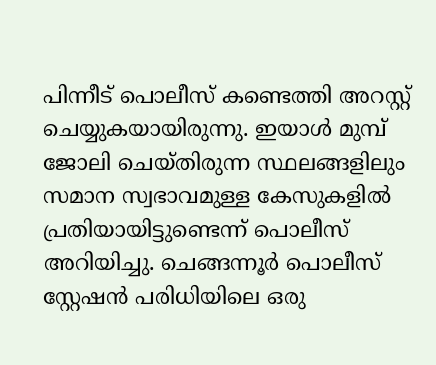പിന്നീട് പൊലീസ് കണ്ടെത്തി അറസ്റ്റ് ചെയ്യുകയായിരുന്നു. ഇയാൾ മുമ്പ് ജോലി ചെയ്തിരുന്ന സ്ഥലങ്ങളിലും സമാന സ്വഭാവമുള്ള കേസുകളിൽ പ്രതിയായിട്ടുണ്ടെന്ന് പൊലീസ് അറിയിച്ചു. ചെങ്ങന്നൂർ പൊലീസ് സ്റ്റേഷൻ പരിധിയിലെ ഒരു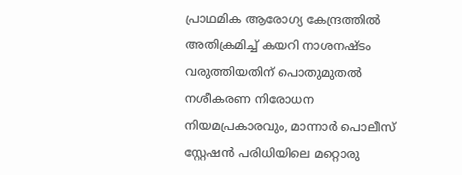പ്രാഥമിക ആരോഗ്യ കേന്ദ്രത്തിൽ അതിക്രമിച്ച് കയറി നാശനഷ്ടം വരുത്തിയതിന് പൊതുമുതൽ നശീകരണ നിരോധന നിയമപ്രകാരവും, മാന്നാർ പൊലീസ് സ്റ്റേഷൻ പരിധിയിലെ മറ്റൊരു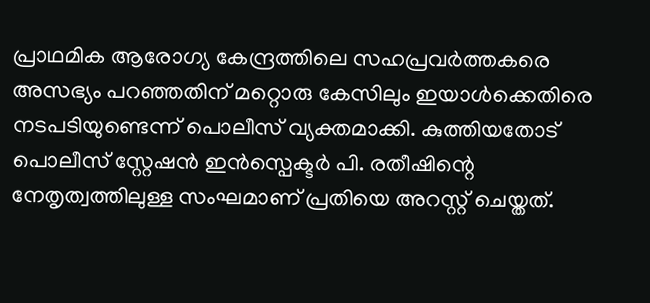പ്രാഥമിക ആരോഗ്യ കേന്ദ്രത്തിലെ സഹപ്രവർത്തകരെ അസഭ്യം പറഞ്ഞതിന് മറ്റൊരു കേസിലും ഇയാൾക്കെതിരെ നടപടിയുണ്ടെന്ന് പൊലീസ് വ്യക്തമാക്കി. കുത്തിയതോട് പൊലീസ് സ്റ്റേഷൻ ഇൻസ്പെക്ടർ പി. രതീഷിന്റെ നേതൃത്വത്തിലുള്ള സംഘമാണ് പ്രതിയെ അറസ്റ്റ് ചെയ്തത്.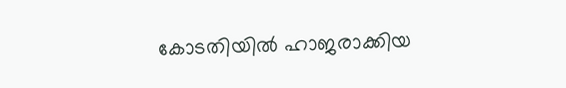കോടതിയിൽ ഹാജരാക്കിയ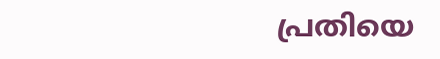പ്രതിയെ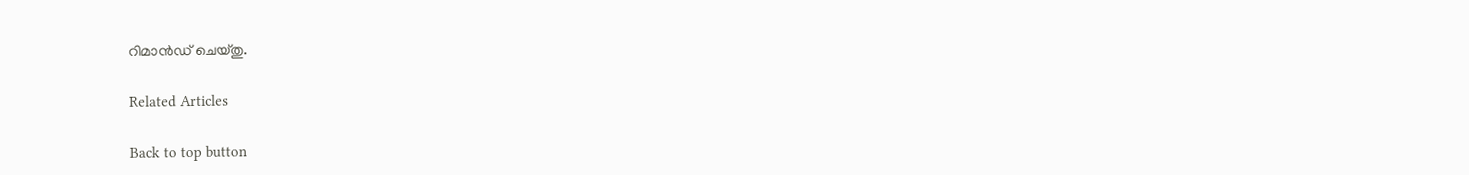റിമാൻഡ് ചെയ്തു.

Related Articles

Back to top button